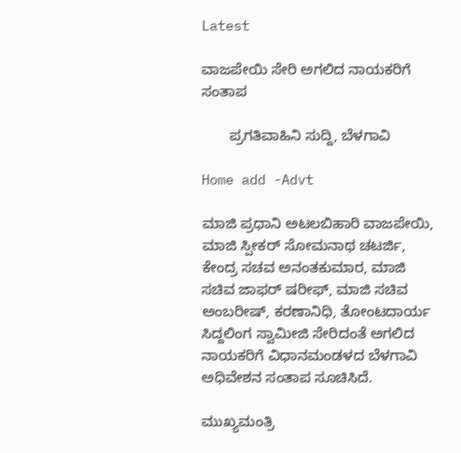Latest

ವಾಜಪೇಯಿ ಸೇರಿ ಅಗಲಿದ ನಾಯಕರಿಗೆ ಸಂತಾಪ

       ಪ್ರಗತಿವಾಹಿನಿ ಸುದ್ದಿ, ಬೆಳಗಾವಿ

Home add -Advt

ಮಾಜಿ ಪ್ರಧಾನಿ ಅಟಲಬಿಹಾರಿ ವಾಜಪೇಯಿ, ಮಾಜಿ ಸ್ಪೀಕರ್ ಸೋಮನಾಥ ಚಟರ್ಜಿ, ಕೇಂದ್ರ ಸಚವ ಅನಂತಕುಮಾರ, ಮಾಜಿ ಸಚಿವ ಜಾಫರ್ ಷರೀಫ್, ಮಾಜಿ ಸಚಿವ ಅಂಬರೀಷ್, ಕರಣಾನಿಧಿ, ತೋಂಟದಾರ್ಯ ಸಿದ್ದಲಿಂಗ ಸ್ವಾಮೀಜಿ ಸೇರಿದಂತೆ ಅಗಲಿದ ನಾಯಕರಿಗೆ ವಿಧಾನಮಂಡಳದ ಬೆಳಗಾವಿ ಅಧಿವೇಶನ ಸಂತಾಪ ಸೂಚಿಸಿದೆ.

ಮುಖ್ಯಮಂತ್ರಿ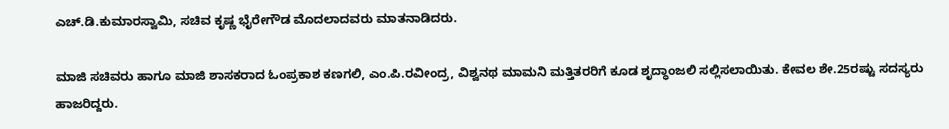ಎಚ್.ಡಿ.ಕುಮಾರಸ್ವಾಮಿ, ಸಚಿವ ಕೃಷ್ಣ ಭೈರೇಗೌಡ ಮೊದಲಾದವರು ಮಾತನಾಡಿದರು.

ಮಾಜಿ ಸಚಿವರು ಹಾಗೂ ಮಾಜಿ ಶಾಸಕರಾದ ಓಂಪ್ರಕಾಶ ಕಣಗಲಿ, ಎಂ.ಪಿ.ರವೀಂದ್ರ, ವಿಶ್ವನಥ ಮಾಮನಿ ಮತ್ತಿತರರಿಗೆ ಕೂಡ ಶೃದ್ಧಾಂಜಲಿ ಸಲ್ಲಿಸಲಾಯಿತು. ಕೇವಲ ಶೇ.25ರಷ್ಟು ಸದಸ್ಯರು ಹಾಜರಿದ್ದರು.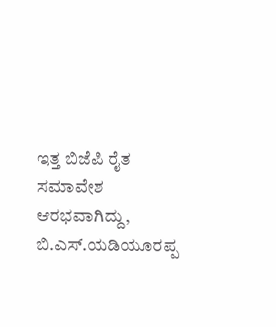ಇತ್ತ ಬಿಜೆಪಿ ರೈತ ಸಮಾವೇಶ ಆರಭವಾಗಿದ್ದು, ಬಿ.ಎಸ್.ಯಡಿಯೂರಪ್ಪ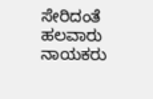ಸೇರಿದಂತೆ ಹಲವಾರು ನಾಯಕರು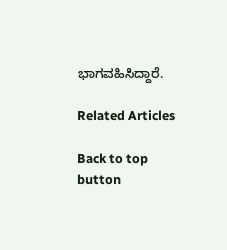ಭಾಗವಹಿಸಿದ್ದಾರೆ.

Related Articles

Back to top button